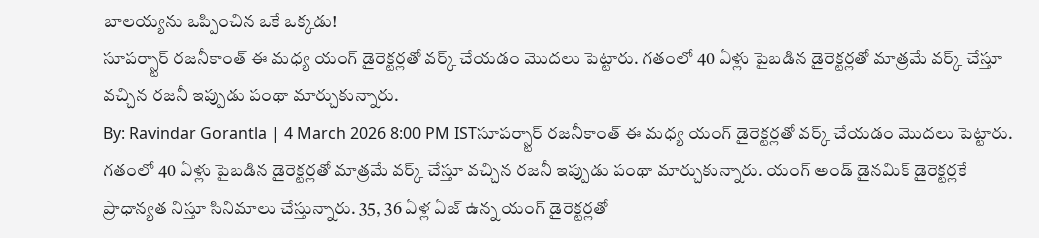బాలయ్యను ఒప్పించిన ఒకే ఒక్కడు!
సూపర్స్టార్ రజనీకాంత్ ఈ మధ్య యంగ్ డైరెక్టర్లతో వర్క్ చేయడం మొదలు పెట్టారు. గతంలో 40 ఏళ్లు పైబడిన డైరెక్టర్లతో మాత్రమే వర్క్ చేస్తూ వచ్చిన రజనీ ఇప్పుడు పంథా మార్చుకున్నారు.
By: Ravindar Gorantla | 4 March 2026 8:00 PM ISTసూపర్స్టార్ రజనీకాంత్ ఈ మధ్య యంగ్ డైరెక్టర్లతో వర్క్ చేయడం మొదలు పెట్టారు. గతంలో 40 ఏళ్లు పైబడిన డైరెక్టర్లతో మాత్రమే వర్క్ చేస్తూ వచ్చిన రజనీ ఇప్పుడు పంథా మార్చుకున్నారు. యంగ్ అండ్ డైనమిక్ డైరెక్టర్లకే ప్రాధాన్యత నిస్తూ సినిమాలు చేస్తున్నారు. 35, 36 ఏళ్ల ఏజ్ ఉన్న యంగ్ డైరెక్టర్లతో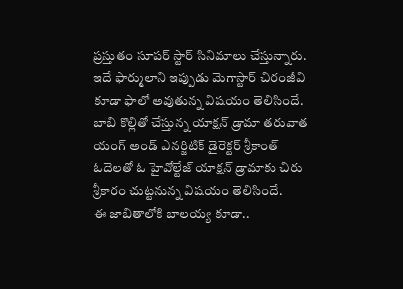ప్రస్తుతం సూపర్ స్టార్ సినిమాలు చేస్తున్నారు. ఇదే ఫార్ములాని ఇప్పుడు మెగాస్టార్ చిరంజీవి కూడా ఫాలో అవుతున్న విషయం తెలిసిందే. బాబి కొల్లితో చేస్తున్న యాక్షన్ డ్రామా తరువాత యంగ్ అండ్ ఎనర్జిటిక్ డైరెక్టర్ శ్రీకాంత్ ఓదెలతో ఓ హైవోల్టేజ్ యాక్షన్ డ్రామాకు చిరు శ్రీకారం చుట్టనున్న విషయం తెలిసిందే.
ఈ జాబితాలోకి బాలయ్య కూడా..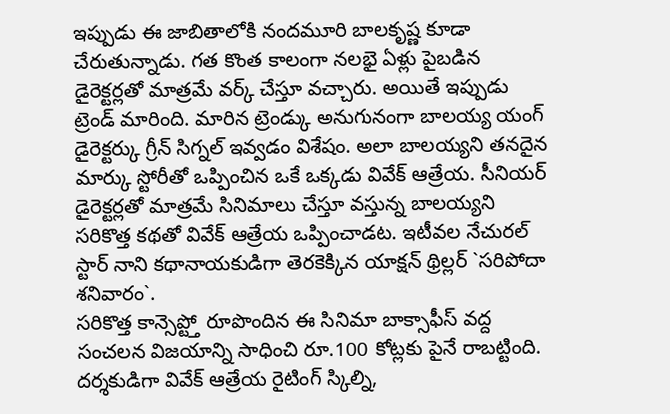ఇప్పుడు ఈ జాబితాలోకి నందమూరి బాలకృష్ణ కూడా చేరుతున్నాడు. గత కొంత కాలంగా నలభై ఏళ్లు పైబడిన డైరెక్టర్లతో మాత్రమే వర్క్ చేస్తూ వచ్చారు. అయితే ఇప్పుడు ట్రెండ్ మారింది. మారిన ట్రెండ్కు అనుగునంగా బాలయ్య యంగ్ డైరెక్టర్కు గ్రీన్ సిగ్నల్ ఇవ్వడం విశేషం. అలా బాలయ్యని తనదైన మార్కు స్టోరీతో ఒప్పించిన ఒకే ఒక్కడు వివేక్ ఆత్రేయ. సీనియర్ డైరెక్టర్లతో మాత్రమే సినిమాలు చేస్తూ వస్తున్న బాలయ్యని సరికొత్త కథతో వివేక్ ఆత్రేయ ఒప్పించాడట. ఇటీవల నేచురల్ స్టార్ నాని కథానాయకుడిగా తెరకెక్కిన యాక్షన్ థ్రిల్లర్ `సరిపోదా శనివారం`.
సరికొత్త కాన్సెప్ట్తో రూపొందిన ఈ సినిమా బాక్సాఫీస్ వద్ద సంచలన విజయాన్ని సాధించి రూ.100 కోట్లకు పైనే రాబట్టింది. దర్శకుడిగా వివేక్ ఆత్రేయ రైటింగ్ స్కిల్ని,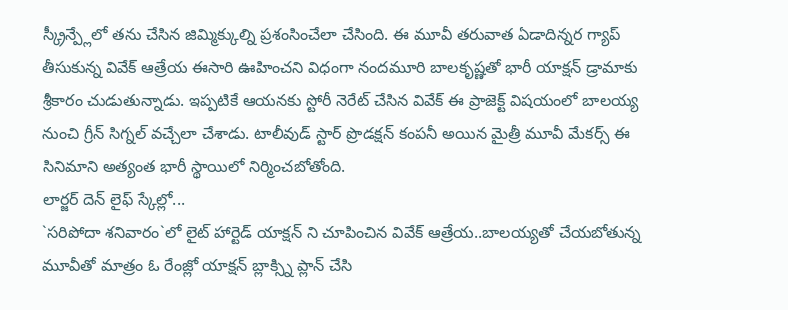స్క్రీన్ప్లేలో తను చేసిన జిమ్మిక్కుల్ని ప్రశంసించేలా చేసింది. ఈ మూవీ తరువాత ఏడాదిన్నర గ్యాప్ తీసుకున్న వివేక్ ఆత్రేయ ఈసారి ఊహించని విధంగా నందమూరి బాలకృష్ణతో భారీ యాక్షన్ డ్రామాకు శ్రీకారం చుడుతున్నాడు. ఇప్పటికే ఆయనకు స్టోరీ నెరేట్ చేసిన వివేక్ ఈ ప్రాజెక్ట్ విషయంలో బాలయ్య నుంచి గ్రీన్ సిగ్నల్ వచ్చేలా చేశాడు. టాలీవుడ్ స్టార్ ప్రొడక్షన్ కంపనీ అయిన మైత్రీ మూవీ మేకర్స్ ఈ సినిమాని అత్యంత భారీ స్థాయిలో నిర్మించబోతోంది.
లార్జర్ దెన్ లైఫ్ స్కేల్లో...
`సరిపోదా శనివారం`లో లైట్ హార్టెడ్ యాక్షన్ ని చూపించిన వివేక్ ఆత్రేయ..బాలయ్యతో చేయబోతున్న మూవీతో మాత్రం ఓ రేంజ్లో యాక్షన్ బ్లాక్స్ని ప్లాన్ చేసి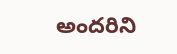అందరిని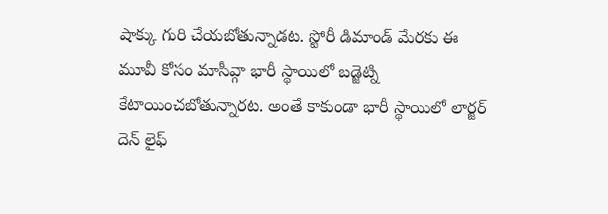షాక్కు గురి చేయబోతున్నాడట. స్టోరీ డిమాండ్ మేరకు ఈ మూవీ కోసం మాసీవ్గా భారీ స్థాయిలో బడ్జెట్ని కేటాయించబోతున్నారట. అంతే కాకుండా భారీ స్థాయిలో లార్జర్ దెన్ లైఫ్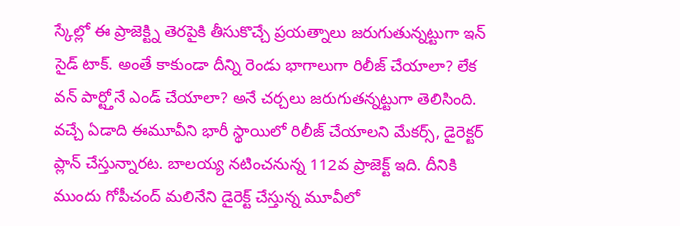స్కేల్లో ఈ ప్రాజెక్ట్ని తెరపైకి తీసుకొచ్చే ప్రయత్నాలు జరుగుతున్నట్టుగా ఇన్ సైడ్ టాక్. అంతే కాకుండా దీన్ని రెండు భాగాలుగా రిలీజ్ చేయాలా? లేక వన్ పార్ట్తోనే ఎండ్ చేయాలా? అనే చర్చలు జరుగుతన్నట్టుగా తెలిసింది.
వచ్చే ఏడాది ఈమూవీని భారీ స్థాయిలో రిలీజ్ చేయాలని మేకర్స్, డైరెక్టర్ ప్లాన్ చేస్తున్నారట. బాలయ్య నటించనున్న 112వ ప్రాజెక్ట్ ఇది. దీనికి ముందు గోపీచంద్ మలినేని డైరెక్ట్ చేస్తున్న మూవీలో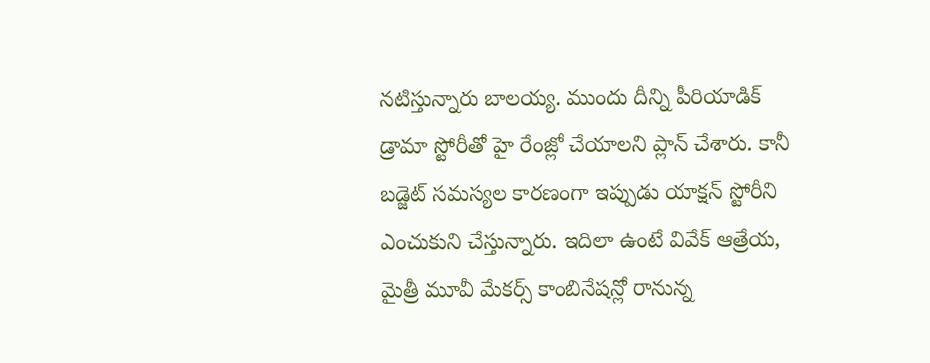నటిస్తున్నారు బాలయ్య. ముందు దీన్ని పీరియాడిక్ డ్రామా స్టోరీతో హై రేంజ్లో చేయాలని ప్లాన్ చేశారు. కానీ బడ్జెట్ సమస్యల కారణంగా ఇప్పుడు యాక్షన్ స్టోరీని ఎంచుకుని చేస్తున్నారు. ఇదిలా ఉంటే వివేక్ ఆత్రేయ, మైత్రీ మూవీ మేకర్స్ కాంబినేషన్లో రానున్న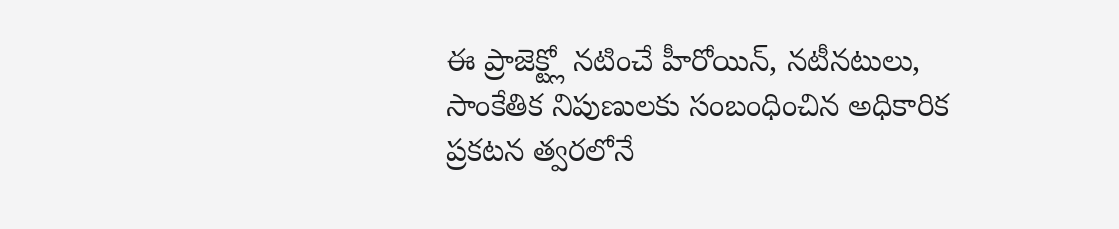ఈ ప్రాజెక్ట్లో నటించే హీరోయిన్, నటీనటులు, సాంకేతిక నిపుణులకు సంబంధించిన అధికారిక ప్రకటన త్వరలోనే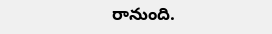రానుంది.